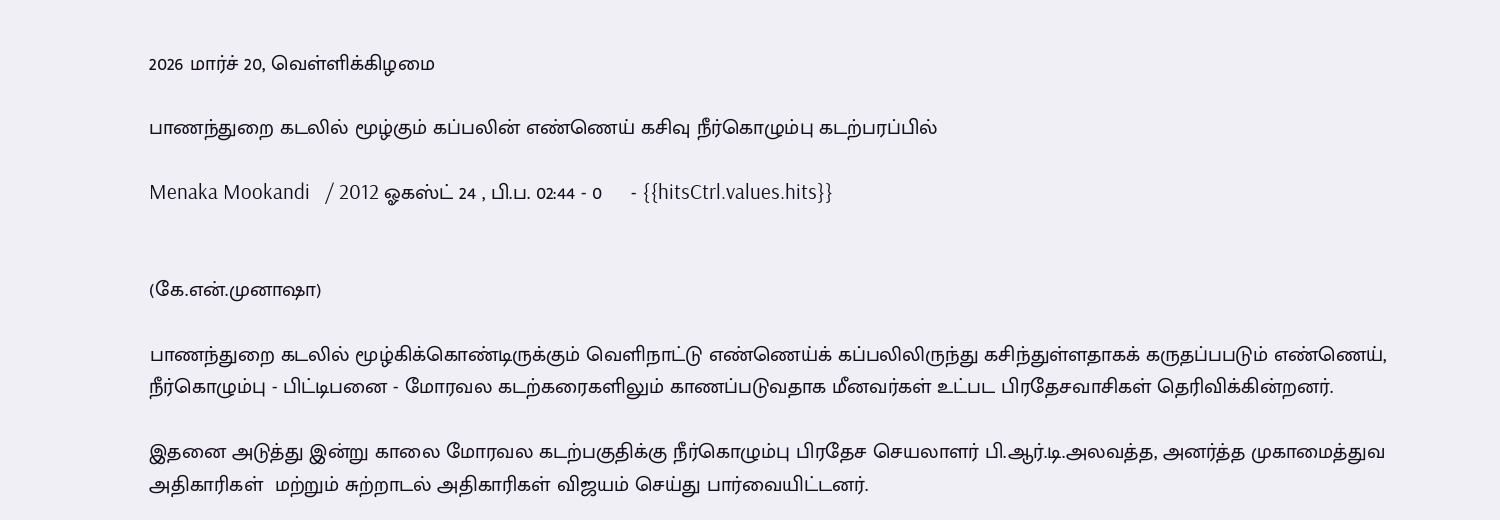2026 மார்ச் 20, வெள்ளிக்கிழமை

பாணந்துறை கடலில் மூழ்கும் கப்பலின் எண்ணெய் கசிவு நீர்கொழும்பு கடற்பரப்பில்

Menaka Mookandi   / 2012 ஓகஸ்ட் 24 , பி.ப. 02:44 - 0     - {{hitsCtrl.values.hits}}


(கே.என்.முனாஷா)

பாணந்துறை கடலில் மூழ்கிக்கொண்டிருக்கும் வெளிநாட்டு எண்ணெய்க் கப்பலிலிருந்து கசிந்துள்ளதாகக் கருதப்பபடும் எண்ணெய், நீர்கொழும்பு - பிட்டிபனை - மோரவல கடற்கரைகளிலும் காணப்படுவதாக மீனவர்கள் உட்பட பிரதேசவாசிகள் தெரிவிக்கின்றனர்.

இதனை அடுத்து இன்று காலை மோரவல கடற்பகுதிக்கு நீர்கொழும்பு பிரதேச செயலாளர் பி.ஆர்.டி.அலவத்த, அனர்த்த முகாமைத்துவ அதிகாரிகள்  மற்றும் சுற்றாடல் அதிகாரிகள் விஜயம் செய்து பார்வையிட்டனர்.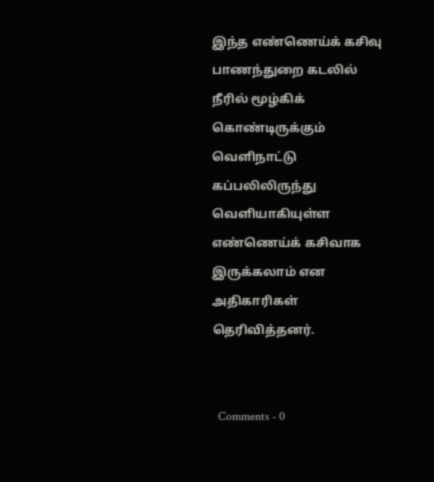இந்த எண்ணெய்க் கசிவு பாணந்துறை கடலில் நீரில் மூழ்கிக் கொண்டிருக்கும் வெளிநாட்டு கப்பலிலிருந்து வெளியாகியுள்ள எண்ணெய்க் கசிவாக இருக்கலாம் என அதிகாரிகள் தெரிவித்தனர்.


  Comments - 0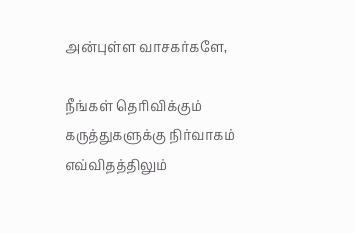அன்புள்ள வாசகர்களே,

நீங்கள் தெரிவிக்கும் கருத்துகளுக்கு நிர்வாகம் எவ்விதத்திலும்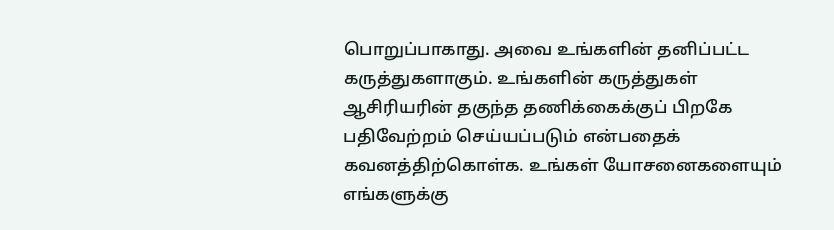பொறுப்பாகாது. அவை உங்களின் தனிப்பட்ட கருத்துகளாகும். உங்களின் கருத்துகள் ஆசிரியரின் தகுந்த தணிக்கைக்குப் பிறகே பதிவேற்றம் செய்யப்படும் என்பதைக் கவனத்திற்கொள்க. உங்கள் யோசனைகளையும் எங்களுக்கு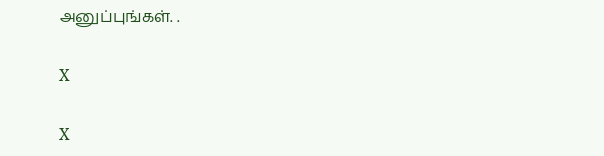அனுப்புங்கள். .

X

X